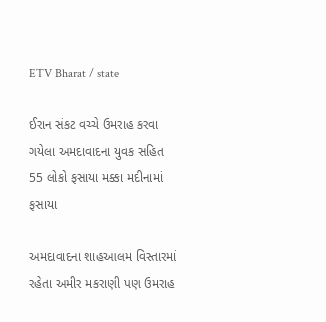ETV Bharat / state

ઈરાન સંકટ વચ્ચે ઉમરાહ કરવા ગયેલા અમદાવાદના યુવક સહિત 55 લોકો ફસાયા મક્કા મદીનામાં ફસાયા

અમદાવાદના શાહઆલમ વિસ્તારમાં રહેતા અમીર મકરાણી પણ ઉમરાહ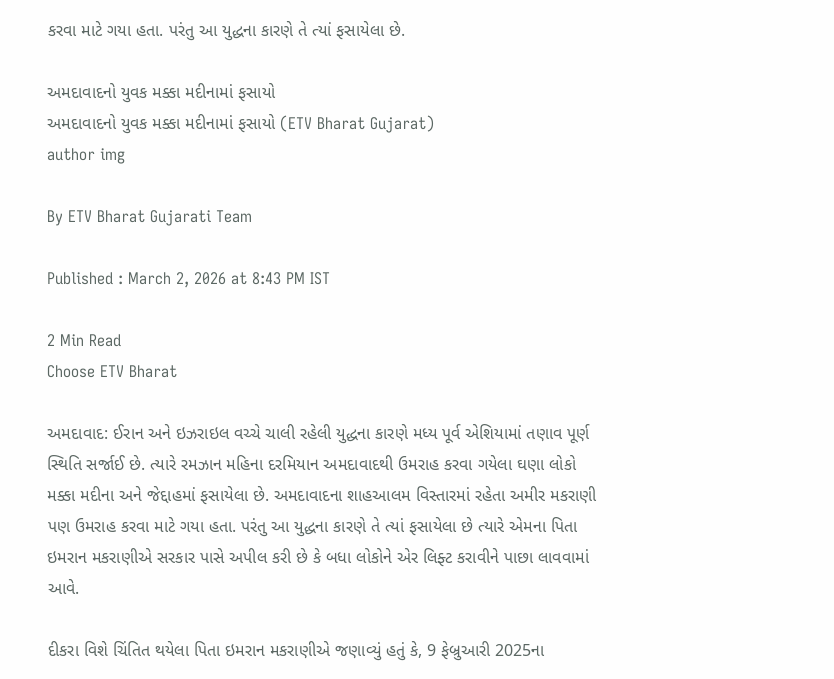કરવા માટે ગયા હતા. પરંતુ આ યુદ્ધના કારણે તે ત્યાં ફસાયેલા છે.

અમદાવાદનો યુવક મક્કા મદીનામાં ફસાયો
અમદાવાદનો યુવક મક્કા મદીનામાં ફસાયો (ETV Bharat Gujarat)
author img

By ETV Bharat Gujarati Team

Published : March 2, 2026 at 8:43 PM IST

2 Min Read
Choose ETV Bharat

અમદાવાદ: ઈરાન અને ઇઝરાઇલ વચ્ચે ચાલી રહેલી યુદ્ધના કારણે મધ્ય પૂર્વ એશિયામાં તણાવ પૂર્ણ સ્થિતિ સર્જાઈ છે. ત્યારે રમઝાન મહિના દરમિયાન અમદાવાદથી ઉમરાહ કરવા ગયેલા ઘણા લોકો મક્કા મદીના અને જેદ્દાહમાં ફસાયેલા છે. અમદાવાદના શાહઆલમ વિસ્તારમાં રહેતા અમીર મકરાણી પણ ઉમરાહ કરવા માટે ગયા હતા. પરંતુ આ યુદ્ધના કારણે તે ત્યાં ફસાયેલા છે ત્યારે એમના પિતા ઇમરાન મકરાણીએ સરકાર પાસે અપીલ કરી છે કે બધા લોકોને એર લિફ્ટ કરાવીને પાછા લાવવામાં આવે.

દીકરા વિશે ચિંતિત થયેલા પિતા ઇમરાન મકરાણીએ જણાવ્યું હતું કે, 9 ફેબ્રુઆરી 2025ના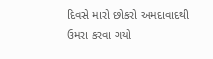દિવસે મારો છોકરો અમદાવાદથી ઉમરા કરવા ગયો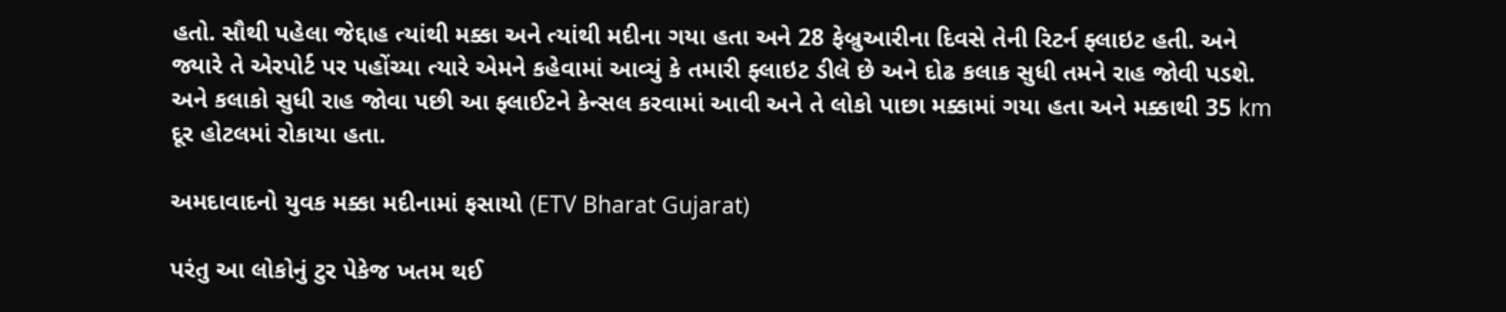હતો. સૌથી પહેલા જેદ્દાહ ત્યાંથી મક્કા અને ત્યાંથી મદીના ગયા હતા અને 28 ફેબ્રુઆરીના દિવસે તેની રિટર્ન ફ્લાઇટ હતી. અને જ્યારે તે એરપોર્ટ પર પહોંચ્યા ત્યારે એમને કહેવામાં આવ્યું કે તમારી ફ્લાઇટ ડીલે છે અને દોઢ કલાક સુધી તમને રાહ જોવી પડશે. અને કલાકો સુધી રાહ જોવા પછી આ ફ્લાઈટને કેન્સલ કરવામાં આવી અને તે લોકો પાછા મક્કામાં ગયા હતા અને મક્કાથી 35 km દૂર હોટલમાં રોકાયા હતા.

અમદાવાદનો યુવક મક્કા મદીનામાં ફસાયો (ETV Bharat Gujarat)

પરંતુ આ લોકોનું ટુર પેકેજ ખતમ થઈ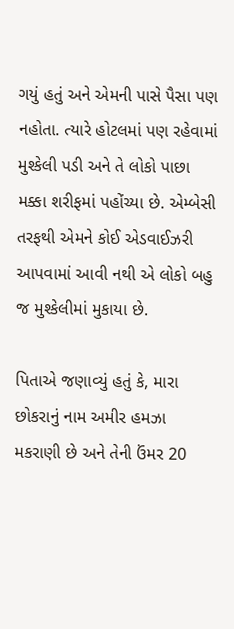ગયું હતું અને એમની પાસે પૈસા પણ નહોતા. ત્યારે હોટલમાં પણ રહેવામાં મુશ્કેલી પડી અને તે લોકો પાછા મક્કા શરીફમાં પહોંચ્યા છે. એમ્બેસી તરફથી એમને કોઈ એડવાઈઝરી આપવામાં આવી નથી એ લોકો બહુ જ મુશ્કેલીમાં મુકાયા છે.

પિતાએ જણાવ્યું હતું કે, મારા છોકરાનું નામ અમીર હમઝા મકરાણી છે અને તેની ઉંમર 20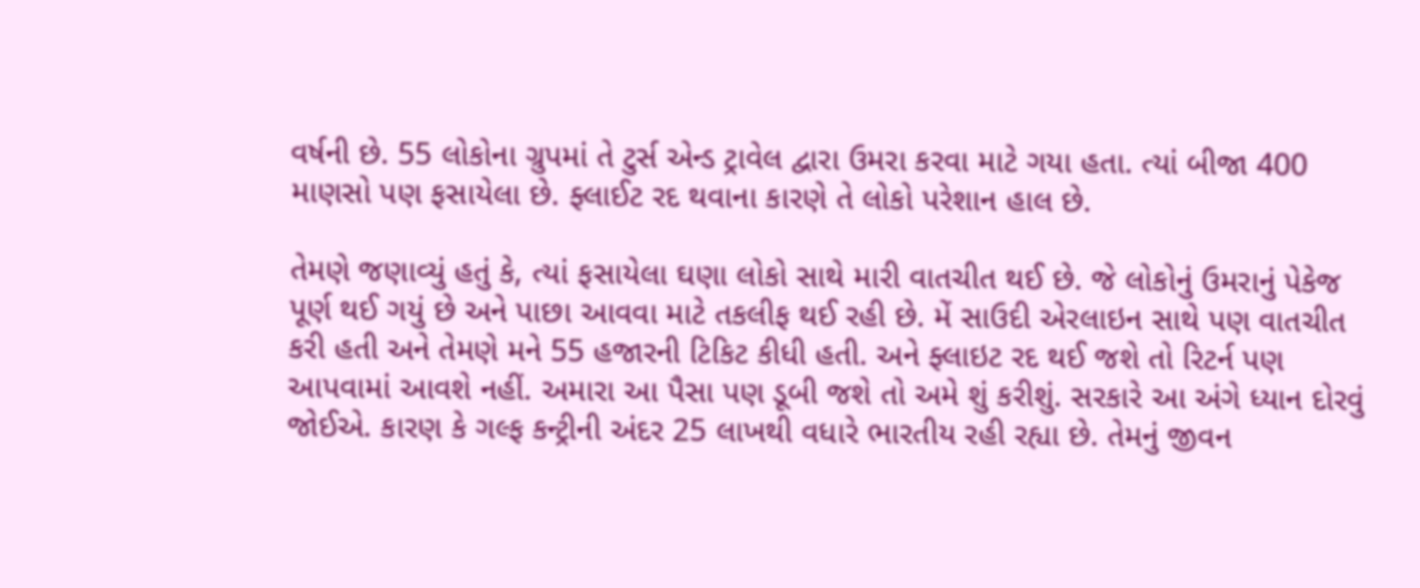વર્ષની છે. 55 લોકોના ગ્રુપમાં તે ટુર્સ એન્ડ ટ્રાવેલ દ્વારા ઉમરા કરવા માટે ગયા હતા. ત્યાં બીજા 400 માણસો પણ ફસાયેલા છે. ફ્લાઈટ રદ થવાના કારણે તે લોકો પરેશાન હાલ છે.

તેમણે જણાવ્યું હતું કે, ત્યાં ફસાયેલા ઘણા લોકો સાથે મારી વાતચીત થઈ છે. જે લોકોનું ઉમરાનું પેકેજ પૂર્ણ થઈ ગયું છે અને પાછા આવવા માટે તકલીફ થઈ રહી છે. મેં સાઉદી એરલાઇન સાથે પણ વાતચીત કરી હતી અને તેમણે મને 55 હજારની ટિકિટ કીધી હતી. અને ફ્લાઇટ રદ થઈ જશે તો રિટર્ન પણ આપવામાં આવશે નહીં. અમારા આ પૈસા પણ ડૂબી જશે તો અમે શું કરીશું. સરકારે આ અંગે ધ્યાન દોરવું જોઈએ. કારણ કે ગલ્ફ કન્ટ્રીની અંદર 25 લાખથી વધારે ભારતીય રહી રહ્યા છે. તેમનું જીવન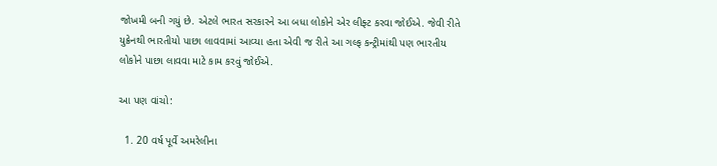જોખમી બની ગયું છે. એટલે ભારત સરકારને આ બધા લોકોને એર લીફ્ટ કરવા જોઈએ. જેવી રીતે યુક્રેનથી ભારતીયો પાછા લાવવામાં આવ્યા હતા એવી જ રીતે આ ગલ્ફ કન્ટ્રીમાંથી પણ ભારતીય લોકોને પાછા લાવવા માટે કામ કરવું જોઈએ.

આ પણ વાંચો:

  1. 20 વર્ષ પૂર્વે અમરેલીના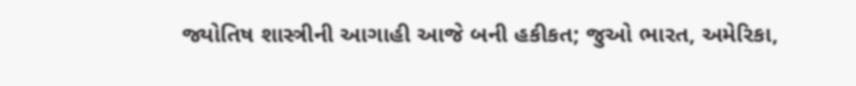જ્યોતિષ શાસ્ત્રીની આગાહી આજે બની હકીકત; જુઓ ભારત, અમેરિકા,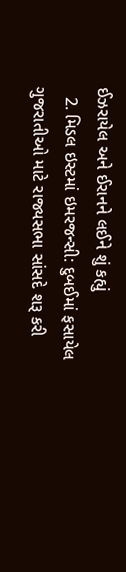ઈઝરાયેલ અને ઈરાનને લઈને શું કહ્યું
  2. મિડલ ઇસ્ટમાં ઇમરજન્સી: દુબઈમાં ફસાયેલ ગુજરાતીઓ માટે રાજ્યસભા સાંસદે શરૂ કરી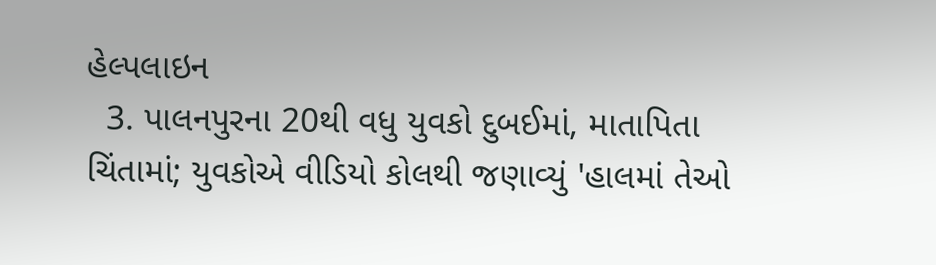હેલ્પલાઇન
  3. પાલનપુરના 20થી વધુ યુવકો દુબઈમાં, માતાપિતા ચિંતામાં; યુવકોએ વીડિયો કોલથી જણાવ્યું 'હાલમાં તેઓ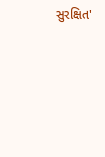સુરક્ષિત'